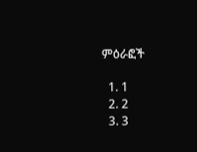ምዕራፎች

  1. 1
  2. 2
  3. 3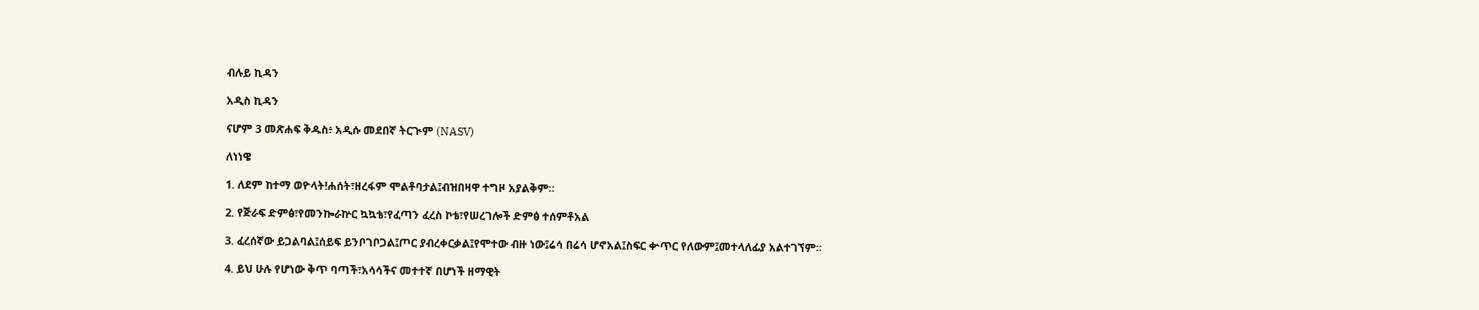ብሉይ ኪዳን

አዲስ ኪዳን

ናሆም 3 መጽሐፍ ቅዱስ፥ አዲሱ መደበኛ ትርጒም (NASV)

ለነነዌ

1. ለደም ከተማ ወዮላት!ሐሰት፣ዘረፋም ሞልቶባታል፤ብዝበዛዋ ተግዞ አያልቅም።

2. የጅራፍ ድምፅ፣የመንኰራኵር ኳኳቴ፣የፈጣን ፈረስ ኮቴ፣የሠረገሎች ድምፅ ተሰምቶአል

3. ፈረሰኛው ይጋልባል፤ሰይፍ ይንቦገቦጋል፤ጦር ያብረቀርቃል፤የሞተው ብዙ ነው፤ሬሳ በሬሳ ሆኖአል፤ስፍር ቍጥር የለውም፤መተላለፊያ አልተገኘም።

4. ይህ ሁሉ የሆነው ቅጥ ባጣች፣አሳሳችና መተተኛ በሆነች ዘማዊት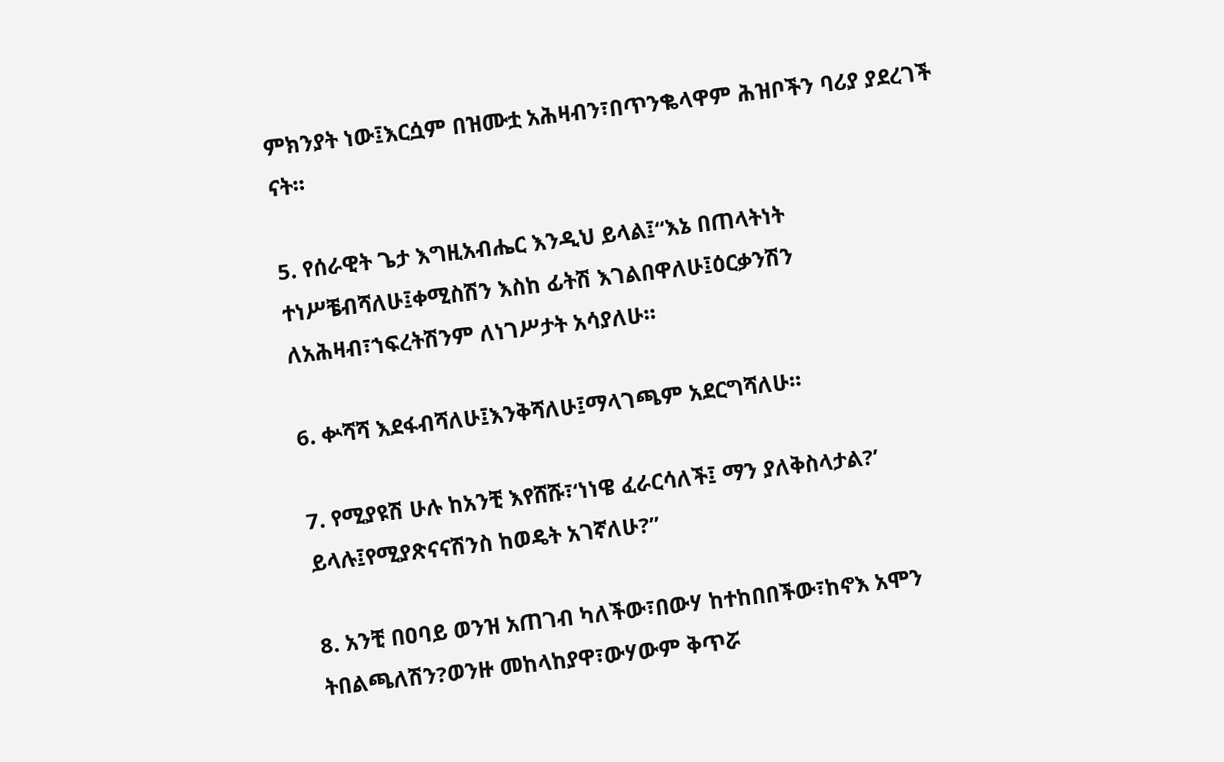ምክንያት ነው፤እርሷም በዝሙቷ አሕዛብን፣በጥንቈላዋም ሕዝቦችን ባሪያ ያደረገች ናት።

5. የሰራዊት ጌታ እግዚአብሔር እንዲህ ይላል፤“እኔ በጠላትነት ተነሥቼብሻለሁ፤ቀሚስሽን እስከ ፊትሽ እገልበዋለሁ፤ዕርቃንሽን ለአሕዛብ፣ኀፍረትሽንም ለነገሥታት አሳያለሁ።

6. ቍሻሻ እደፋብሻለሁ፤እንቅሻለሁ፤ማላገጫም አደርግሻለሁ።

7. የሚያዩሽ ሁሉ ከአንቺ እየሸሹ፣‘ነነዌ ፈራርሳለች፤ ማን ያለቅስላታል?’ ይላሉ፤የሚያጽናናሽንስ ከወዴት አገኛለሁ?”

8. አንቺ በዐባይ ወንዝ አጠገብ ካለችው፣በውሃ ከተከበበችው፣ከኖእ አሞን ትበልጫለሽን?ወንዙ መከላከያዋ፣ውሃውም ቅጥሯ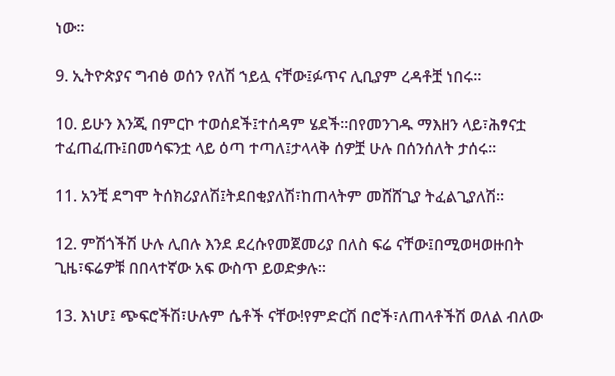ነው።

9. ኢትዮጵያና ግብፅ ወሰን የለሽ ኀይሏ ናቸው፤ፉጥና ሊቢያም ረዳቶቿ ነበሩ።

10. ይሁን እንጂ በምርኮ ተወሰደች፤ተሰዳም ሄደች።በየመንገዱ ማእዘን ላይ፣ሕፃናቷ ተፈጠፈጡ፤በመሳፍንቷ ላይ ዕጣ ተጣለ፤ታላላቅ ሰዎቿ ሁሉ በሰንሰለት ታሰሩ።

11. አንቺ ደግሞ ትሰክሪያለሽ፤ትደበቂያለሽ፣ከጠላትም መሸሸጊያ ትፈልጊያለሽ።

12. ምሽጎችሽ ሁሉ ሊበሉ እንደ ደረሱየመጀመሪያ በለስ ፍሬ ናቸው፤በሚወዛወዙበት ጊዜ፣ፍሬዎቹ በበላተኛው አፍ ውስጥ ይወድቃሉ።

13. እነሆ፤ ጭፍሮችሽ፣ሁሉም ሴቶች ናቸው!የምድርሽ በሮች፣ለጠላቶችሽ ወለል ብለው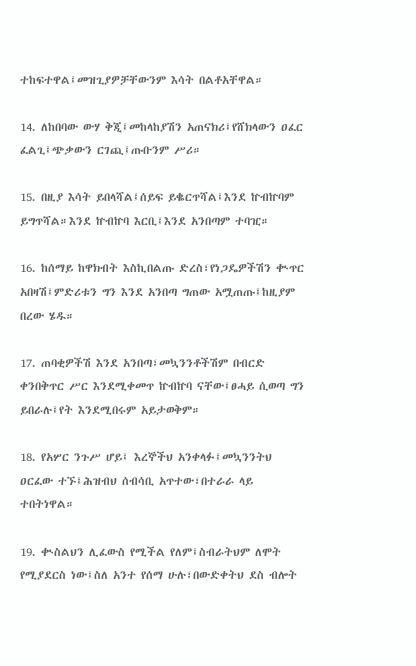ተከፍተዋል፤መዝጊያዎቻቸውንም እሳት በልቶአቸዋል።

14. ለከበባው ውሃ ቅጂ፤መከላከያሽን አጠናክሪ፤የሸክላውን ዐፈር ፈልጊ፤ጭቃውን ርገጪ፤ጡቡንም ሥሪ።

15. በዚያ እሳት ይበላሻል፤ሰይፍ ይቈርጥሻል፤እንደ ኵብኵባም ይግጥሻል።እንደ ኵብኵባ እርቢ፤እንደ አንበጣም ተባዢ።

16. ከሰማይ ከዋክብት እስኪበልጡ ድረስ፣የነጋዴዎችሽን ቊጥር አበዛሽ፤ምድሪቱን ግን እንደ አንበጣ ግጠው አሟጠጡ፤ከዚያም በረው ሄዱ።

17. ጠባቂዎችሽ እንደ አንበጣ፣መኳንንቶችሽም በብርድ ቀንበቅጥር ሥር እንደሚቀመጥ ኵብኵባ ናቸው፤ፀሓይ ሲወጣ ግን ይበራሉ፤የት እንደሚበሩም አይታወቅም።

18. የአሦር ንጉሥ ሆይ፤ እረኞችህ አንቀላፉ፤መኳንንትህ ዐርፈው ተኙ፤ሕዝብህ ሰብሳቢ አጥተው፣በተራራ ላይ ተበትነዋል።

19. ቊስልህን ሊፈውስ የሚችል የለም፤ስብራትህም ለሞት የሚያደርስ ነው፤ስለ አንተ የሰማ ሁሉ፣በውድቀትህ ደስ ብሎት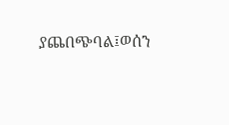ያጨበጭባል፤ወሰን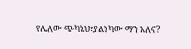የሌለው ጭካኔህ፣ያልነካው ማን አለና?